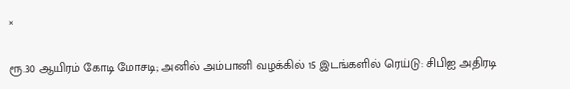×

ரூ.30 ஆயிரம் கோடி மோசடி; அனில் அம்பானி வழக்கில் 15 இடங்களில் ரெய்டு: சிபிஐ அதிரடி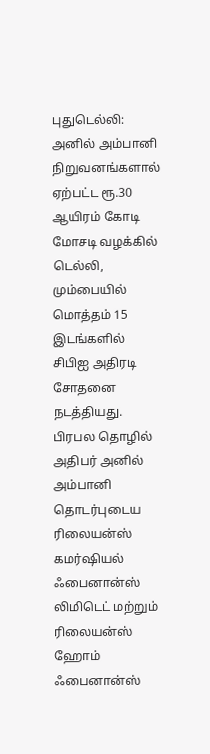புதுடெல்லி: அனில் அம்பானி நிறுவனங்களால் ஏற்பட்ட ரூ.30 ஆயிரம் கோடி மோசடி வழக்கில் டெல்லி, மும்பையில் மொத்தம் 15 இடங்களில் சிபிஐ அதிரடி சோதனை நடத்தியது. பிரபல தொழில் அதிபர் அனில் அம்பானி தொடர்புடைய ரிலையன்ஸ் கமர்ஷியல் ஃபைனான்ஸ் லிமிடெட் மற்றும் ரிலையன்ஸ் ஹோம் ஃபைனான்ஸ்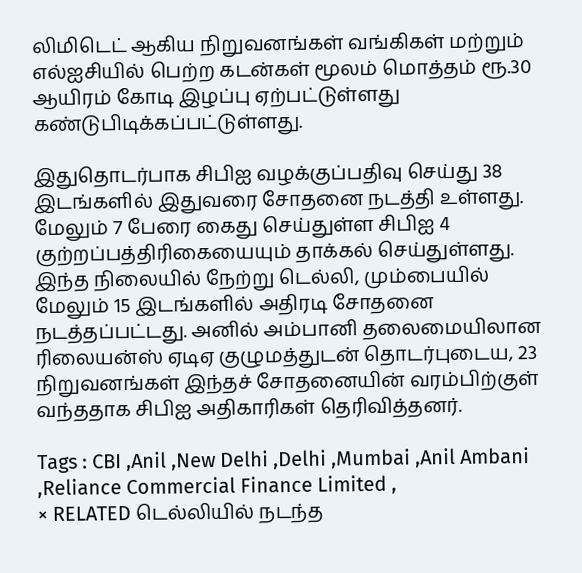லிமிடெட் ஆகிய நிறுவனங்கள் வங்கிகள் மற்றும் எல்ஐசியில் பெற்ற கடன்கள் மூலம் மொத்தம் ரூ.30 ஆயிரம் கோடி இழப்பு ஏற்பட்டுள்ளது கண்டுபிடிக்கப்பட்டுள்ளது.

இதுதொடர்பாக சிபிஐ வழக்குப்பதிவு செய்து 38 இடங்களில் இதுவரை சோதனை நடத்தி உள்ளது. மேலும் 7 பேரை கைது செய்துள்ள சிபிஐ 4 குற்றப்பத்திரிகையையும் தாக்கல் செய்துள்ளது. இந்த நிலையில் நேற்று டெல்லி, மும்பையில் மேலும் 15 இடங்களில் அதிரடி சோதனை நடத்தப்பட்டது. அனில் அம்பானி தலைமையிலான ரிலையன்ஸ் ஏடிஏ குழுமத்துடன் தொடர்புடைய, 23 நிறுவனங்கள் இந்தச் சோதனையின் வரம்பிற்குள் வந்ததாக சிபிஐ அதிகாரிகள் தெரிவித்தனர்.

Tags : CBI ,Anil ,New Delhi ,Delhi ,Mumbai ,Anil Ambani ,Reliance Commercial Finance Limited ,
× RELATED டெல்லியில் நடந்த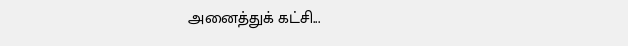அனைத்துக் கட்சி...